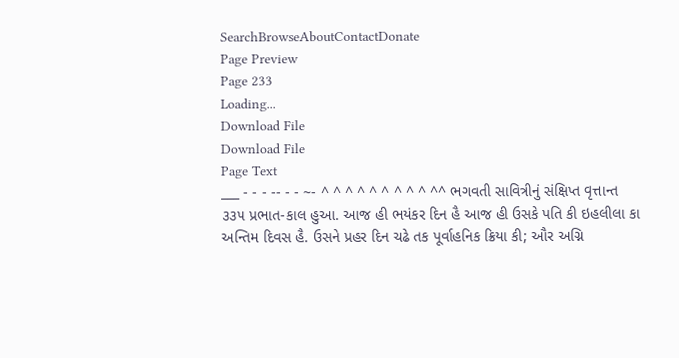SearchBrowseAboutContactDonate
Page Preview
Page 233
Loading...
Download File
Download File
Page Text
___ - - - -- - - ~- ^ ^ ^ ^ ^ ^ ^ ^ ^ ^^ ભગવતી સાવિત્રીનું સંક્ષિપ્ત વૃત્તાન્ત ૩૩૫ પ્રભાત-કાલ હુઆ. આજ હી ભયંકર દિન હૈ આજ હી ઉસકે પતિ કી ઇહલીલા કા અન્તિમ દિવસ હૈ. ઉસને પ્રહર દિન ચઢે તક પૂર્વાહનિક ક્રિયા કી; ઔર અગ્નિ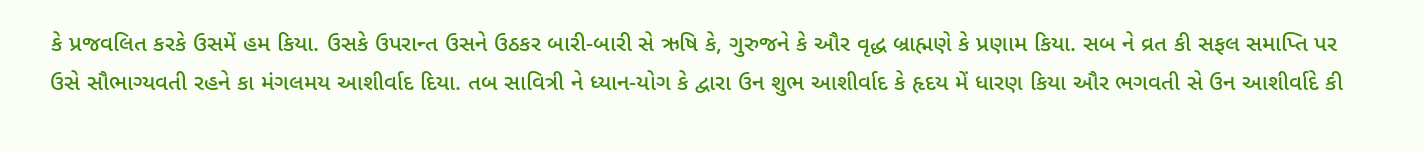કે પ્રજવલિત કરકે ઉસમેં હમ કિયા. ઉસકે ઉપરાન્ત ઉસને ઉઠકર બારી-બારી સે ઋષિ કે, ગુરુજને કે ઔર વૃદ્ધ બ્રાહ્મણે કે પ્રણામ કિયા. સબ ને વ્રત કી સફલ સમાપ્તિ પર ઉસે સૌભાગ્યવતી રહને કા મંગલમય આશીર્વાદ દિયા. તબ સાવિત્રી ને ધ્યાન-યોગ કે દ્વારા ઉન શુભ આશીર્વાદ કે હૃદય મેં ધારણ કિયા ઔર ભગવતી સે ઉન આશીર્વાદે કી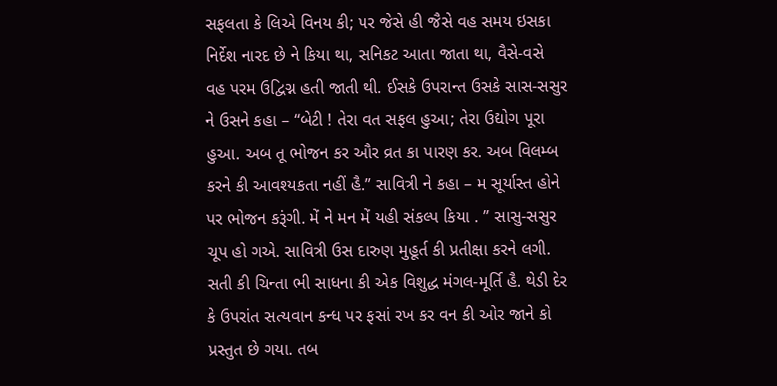સફલતા કે લિએ વિનય કી; ૫ર જેસે હી જૈસે વહ સમય ઇસકા નિર્દેશ નારદ છે ને કિયા થા, સનિકટ આતા જાતા થા, વૈસે-વસે વહ પરમ ઉદ્વિગ્ન હતી જાતી થી. ઈસકે ઉપરાન્ત ઉસકે સાસ-સસુર ને ઉસને કહા – “બેટી ! તેરા વત સફલ હુઆ; તેરા ઉદ્યોગ પૂરા હુઆ. અબ તૂ ભોજન કર ઔર વ્રત કા પારણ કર. અબ વિલમ્બ કરને કી આવશ્યકતા નહીં હૈ.” સાવિત્રી ને કહા – મ સૂર્યાસ્ત હોને પર ભોજન કરૂંગી. મેં ને મન મેં યહી સંકલ્પ કિયા . ” સાસુ-સસુર ચૂપ હો ગએ. સાવિત્રી ઉસ દારુણ મુહૂર્ત કી પ્રતીક્ષા કરને લગી. સતી કી ચિન્તા ભી સાધના કી એક વિશુદ્ધ મંગલ-મૂર્તિ હૈ. થેડી દેર કે ઉપરાંત સત્યવાન કન્ધ પર ફસાં રખ કર વન કી ઓર જાને કો પ્રસ્તુત છે ગયા. તબ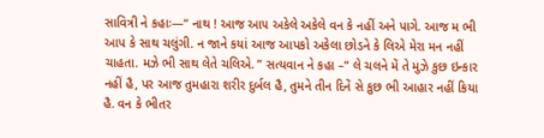સાવિત્રી ને કહાઃ—“ નાથ ! આજ આ૫ અકેલે અકેલે વન કે નહીં અને પાગે. આજ મ ભી આપ કે સાથ ચલુંગી. ન જાને કયાં આજ આપકો અકેલા છોડને કે લિએ મેરા મન નહીં ચાહતા. મઝે ભી સાથ લેતે ચલિએ. ” સત્યવાન ને કહા –“ લે ચલને મેં તે મુઝે કુછ ઇન્કાર નહીં હૈ, પર આજ તુમહારા શરીર દુર્બલ હૈ, તુમને તીન દિનેં સે કુછ ભી આહાર નહીં કિયા હૈ. વન કે ભીતર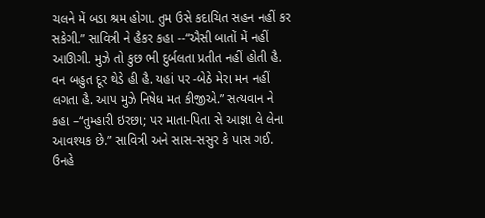ચલને મેં બડા શ્રમ હોગા. તુમ ઉસે કદાચિત સહન નહીં કર સકેગી.” સાવિત્રી ને હૈકર કહા --“ઐસી બાતોં મેં નહીં આઊગી. મુઝે તો કુછ ભી દુર્બલતા પ્રતીત નહીં હોતી હૈ. વન બહુત દૂર થેડે હી હૈ. યહાં પર -બેઠે મેરા મન નહીં લગતા હૈ. આપ મુઝે નિષેધ મત કીજીએ.” સત્યવાન ને કહા –“તુમ્હારી ઇરછા; પર માતા-પિતા સે આજ્ઞા લે લેના આવશ્યક છે.” સાવિત્રી અને સાસ-સસુર કે પાસ ગઈ. ઉનહે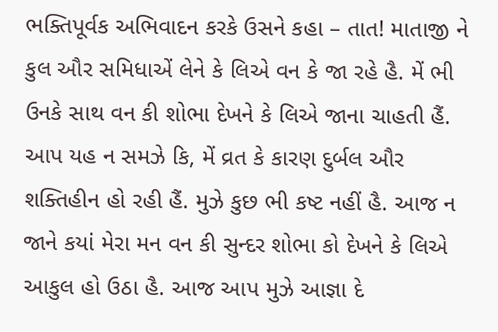ભક્તિપૂર્વક અભિવાદન કરકે ઉસને કહા – તાત! માતાજી ને કુલ ઔર સમિધાએં લેને કે લિએ વન કે જા રહે હૈ. મેં ભી ઉનકે સાથ વન કી શોભા દેખને કે લિએ જાના ચાહતી હૈં. આપ યહ ન સમઝે કિ, મેં વ્રત કે કારણ દુર્બલ ઔર શક્તિહીન હો રહી હૈં. મુઝે કુછ ભી કષ્ટ નહીં હૈ. આજ ન જાને કયાં મેરા મન વન કી સુન્દર શોભા કો દેખને કે લિએ આકુલ હો ઉઠા હૈ. આજ આપ મુઝે આજ્ઞા દે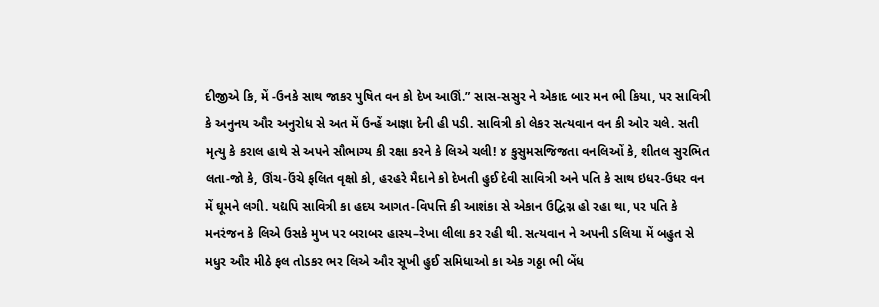દીજીએ કિ, મેં -ઉનકે સાથ જાકર પુષિત વન કો દેખ આઊં.” સાસ-સસુર ને એકાદ બાર મન ભી કિયા, પર સાવિત્રી કે અનુનય ઔર અનુરોધ સે અત મેં ઉન્હેં આજ્ઞા દેની હી પડી. સાવિત્રી કો લેકર સત્યવાન વન કી ઓર ચલે. સતી મૃત્યુ કે કરાલ હાથે સે અપને સૌભાગ્ય કી રક્ષા કરને કે લિએ ચલી! ૪ કુસુમસજિજતા વનલિઓં કે, શીતલ સુરભિત લતા-જો કે, ઊંચ-ઉંચે ફલિત વૃક્ષો કો, હરહરે મૈદાને કો દેખતી હુઈ દેવી સાવિત્રી અને પતિ કે સાથ ઇધર-ઉધર વન મેં ઘૂમને લગી. યદ્યપિ સાવિત્રી કા હદય આગત-વિપત્તિ કી આશંકા સે એકાન ઉદ્વિગ્ન હો રહા થા, ૫ર ૫તિ કે મનરંજન કે લિએ ઉસકે મુખ પર બરાબર હાસ્ય–રેખા લીલા કર રહી થી. સત્યવાન ને અપની ડલિયા મેં બહુત સે મધુર ઔર મીઠે ફલ તોડકર ભર લિએ ઔર સૂખી હુઈ સમિધાઓ કા એક ગઠ્ઠા ભી બેંધ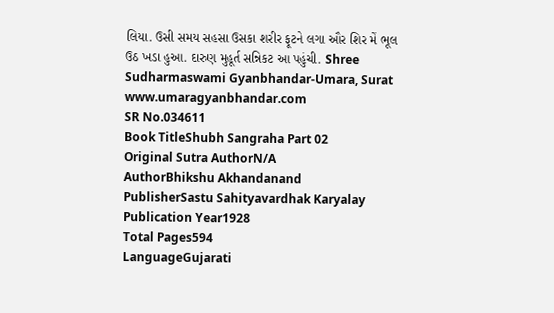લિયા. ઉસી સમય સહસા ઉસકા શરીર ફૂટને લગા ઔર શિર મેં ભૂલ ઉઠ ખડા હુઆ. દારુણ મુહૂર્ત સન્નિકટ આ પહુંચી. Shree Sudharmaswami Gyanbhandar-Umara, Surat www.umaragyanbhandar.com
SR No.034611
Book TitleShubh Sangraha Part 02
Original Sutra AuthorN/A
AuthorBhikshu Akhandanand
PublisherSastu Sahityavardhak Karyalay
Publication Year1928
Total Pages594
LanguageGujarati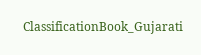ClassificationBook_Gujarati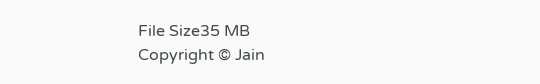File Size35 MB
Copyright © Jain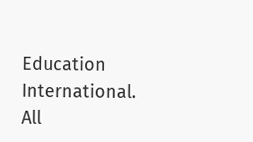Education International. All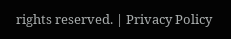rights reserved. | Privacy Policy